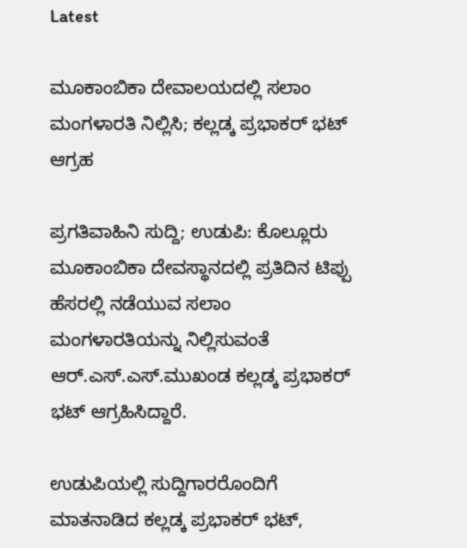Latest

ಮೂಕಾಂಬಿಕಾ ದೇವಾಲಯದಲ್ಲಿ ಸಲಾಂ ಮಂಗಳಾರತಿ ನಿಲ್ಲಿಸಿ; ಕಲ್ಲಡ್ಕ ಪ್ರಭಾಕರ್ ಭಟ್ ಆಗ್ರಹ

ಪ್ರಗತಿವಾಹಿನಿ ಸುದ್ದಿ; ಉಡುಪಿ: ಕೊಲ್ಲೂರು ಮೂಕಾಂಬಿಕಾ ದೇವಸ್ಥಾನದಲ್ಲಿ ಪ್ರತಿದಿನ ಟಿಪ್ಪು ಹೆಸರಲ್ಲಿ ನಡೆಯುವ ಸಲಾಂ ಮಂಗಳಾರತಿಯನ್ನು ನಿಲ್ಲಿಸುವಂತೆ ಆರ್.ಎಸ್.ಎಸ್.ಮುಖಂಡ ಕಲ್ಲಡ್ಕ ಪ್ರಭಾಕರ್ ಭಟ್ ಆಗ್ರಹಿಸಿದ್ದಾರೆ.

ಉಡುಪಿಯಲ್ಲಿ ಸುದ್ದಿಗಾರರೊಂದಿಗೆ ಮಾತನಾಡಿದ ಕಲ್ಲಡ್ಕ ಪ್ರಭಾಕರ್ ಭಟ್,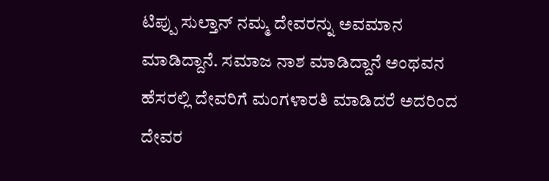ಟಿಪ್ಪು ಸುಲ್ತಾನ್ ನಮ್ಮ ದೇವರನ್ನು ಅವಮಾನ ಮಾಡಿದ್ದಾನೆ. ಸಮಾಜ ನಾಶ ಮಾಡಿದ್ದಾನೆ ಅಂಥವನ ಹೆಸರಲ್ಲಿ ದೇವರಿಗೆ ಮಂಗಳಾರತಿ ಮಾಡಿದರೆ ಅದರಿಂದ ದೇವರ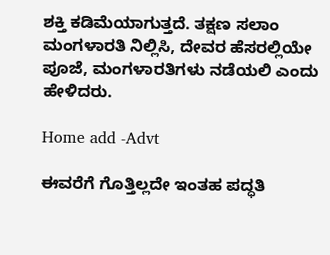ಶಕ್ತಿ ಕಡಿಮೆಯಾಗುತ್ತದೆ. ತಕ್ಷಣ ಸಲಾಂ ಮಂಗಳಾರತಿ ನಿಲ್ಲಿಸಿ, ದೇವರ ಹೆಸರಲ್ಲಿಯೇ ಪೂಜೆ, ಮಂಗಳಾರತಿಗಳು ನಡೆಯಲಿ ಎಂದು ಹೇಳಿದರು.

Home add -Advt

ಈವರೆಗೆ ಗೊತ್ತಿಲ್ಲದೇ ಇಂತಹ ಪದ್ಧತಿ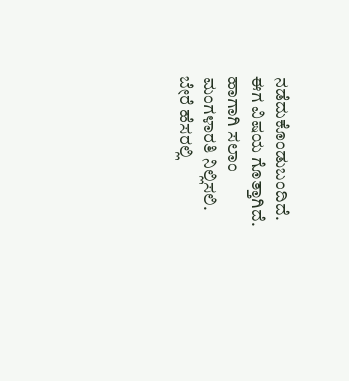ನಡೆದುಕೊಂಡುಬಂದಿದೆ. ಈಗ ವಿಷಯ ಗೊತ್ತಾಗಿದೆ. ಹಾಗಾಗಿ ಸಲಾಂ ಮಂಗಳಾರತಿ ನಿಲ್ಲಿಸಲಿ. ಬೇರೆ ಹೆಸರಲ್ಲಿ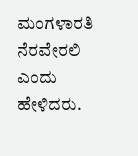ಮಂಗಳಾರತಿ ನೆರವೇರಲಿ ಎಂದು ಹೇಳಿದರು.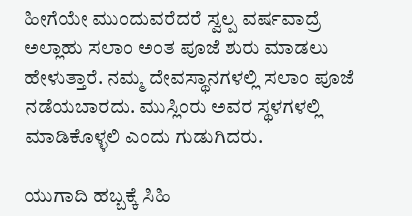ಹೀಗೆಯೇ ಮುಂದುವರೆದರೆ ಸ್ವಲ್ಪ ವರ್ಷವಾದ್ರೆ ಅಲ್ಲಾಹು ಸಲಾಂ ಅಂತ ಪೂಜೆ ಶುರು ಮಾಡಲು ಹೇಳುತ್ತಾರೆ. ನಮ್ಮ ದೇವಸ್ಥಾನಗಳಲ್ಲಿ ಸಲಾಂ ಪೂಜೆ ನಡೆಯಬಾರದು. ಮುಸ್ಲಿಂರು ಅವರ ಸ್ಥಳಗಳಲ್ಲಿ ಮಾಡಿಕೊಳ್ಳಲಿ ಎಂದು ಗುಡುಗಿದರು.

ಯುಗಾದಿ ಹಬ್ಬಕ್ಕೆ ಸಿಹಿ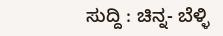ಸುದ್ದಿ : ಚಿನ್ನ- ಬೆಳ್ಳಿ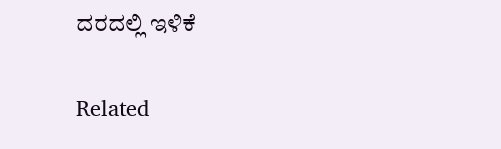ದರದಲ್ಲಿ ಇಳಿಕೆ

Related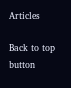Articles

Back to top button